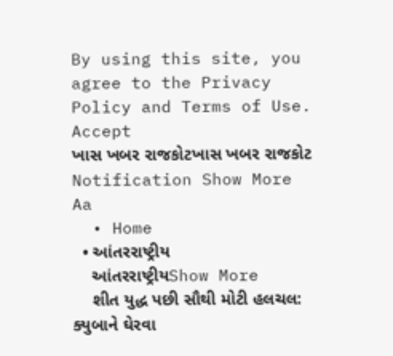By using this site, you agree to the Privacy Policy and Terms of Use.
Accept
ખાસ ખબર રાજકોટખાસ ખબર રાજકોટ
Notification Show More
Aa
  • Home
  • આંતરરાષ્ટ્રીય
    આંતરરાષ્ટ્રીયShow More
    શીત યુદ્ધ પછી સૌથી મોટી હલચલ: ક્યુબાને ઘેરવા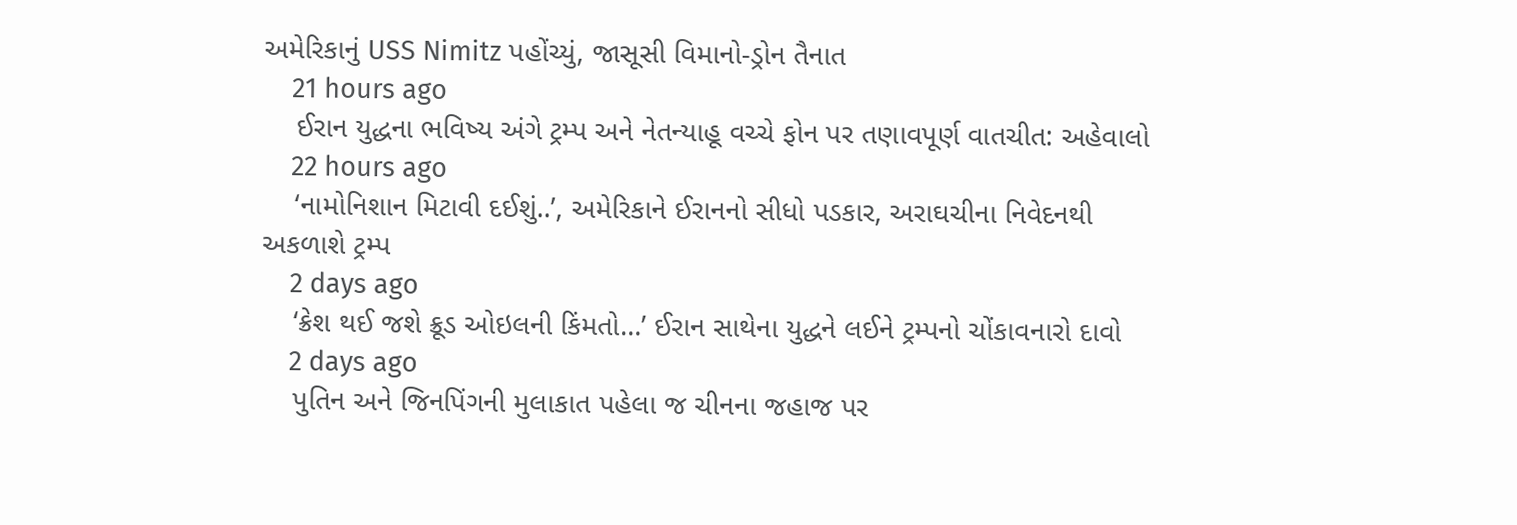અમેરિકાનું USS Nimitz પહોંચ્યું, જાસૂસી વિમાનો-ડ્રોન તૈનાત
    21 hours ago
    ઈરાન યુદ્ધના ભવિષ્ય અંગે ટ્રમ્પ અને નેતન્યાહૂ વચ્ચે ફોન પર તણાવપૂર્ણ વાતચીત: અહેવાલો
    22 hours ago
    ‘નામોનિશાન મિટાવી દઈશું..’, અમેરિકાને ઈરાનનો સીધો પડકાર, અરાઘચીના નિવેદનથી અકળાશે ટ્રમ્પ
    2 days ago
    ‘ક્રેશ થઈ જશે ક્રૂડ ઓઇલની કિંમતો…’ ઈરાન સાથેના યુદ્ધને લઈને ટ્રમ્પનો ચોંકાવનારો દાવો
    2 days ago
    પુતિન અને જિનપિંગની મુલાકાત પહેલા જ ચીનના જહાજ પર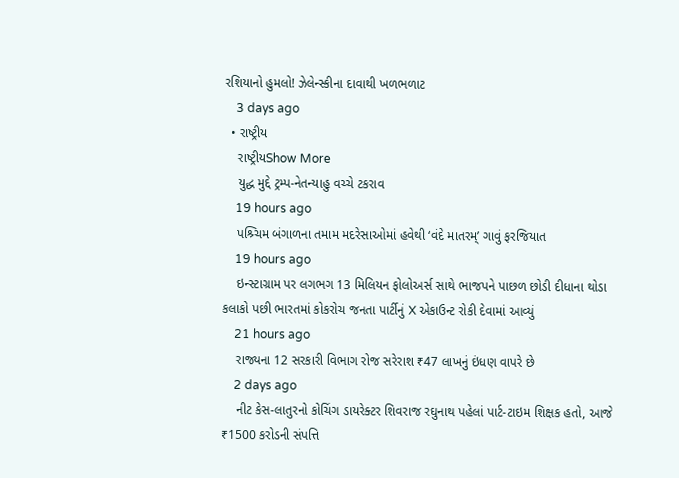રશિયાનો હુમલો! ઝેલેન્સ્કીના દાવાથી ખળભળાટ
    3 days ago
  • રાષ્ટ્રીય
    રાષ્ટ્રીયShow More
    યુદ્ધ મુદ્દે ટ્રમ્પ-નેતન્યાહુ વચ્ચે ટકરાવ
    19 hours ago
    પશ્ર્ચિમ બંગાળના તમામ મદરેસાઓમાં હવેથી ‘વંદે માતરમ્’ ગાવું ફરજિયાત
    19 hours ago
    ઇન્સ્ટાગ્રામ પર લગભગ 13 મિલિયન ફોલોઅર્સ સાથે ભાજપને પાછળ છોડી દીધાના થોડા કલાકો પછી ભારતમાં કોકરોચ જનતા પાર્ટીનું X એકાઉન્ટ રોકી દેવામાં આવ્યું
    21 hours ago
    રાજ્યના 12 સરકારી વિભાગ રોજ સરેરાશ ₹47 લાખનું ઇંધણ વાપરે છે
    2 days ago
    નીટ કેસ-લાતુરનો કોચિંગ ડાયરેક્ટર શિવરાજ રઘુનાથ પહેલાં પાર્ટ-ટાઇમ શિક્ષક હતો, આજે ₹1500 કરોડની સંપત્તિ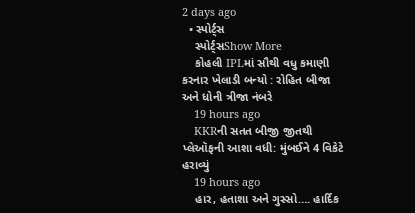2 days ago
  • સ્પોર્ટ્સ
    સ્પોર્ટ્સShow More
    કોહલી IPLમાં સૌથી વધુ કમાણી કરનાર ખેલાડી બન્યો : રોહિત બીજા અને ધોની ત્રીજા નંબરે
    19 hours ago
    KKRની સતત બીજી જીતથી પ્લેઑફની આશા વધી: મુંબઈને 4 વિકેટે હરાવ્યું
    19 hours ago
    હાર, હતાશા અને ગુસ્સો…. હાર્દિક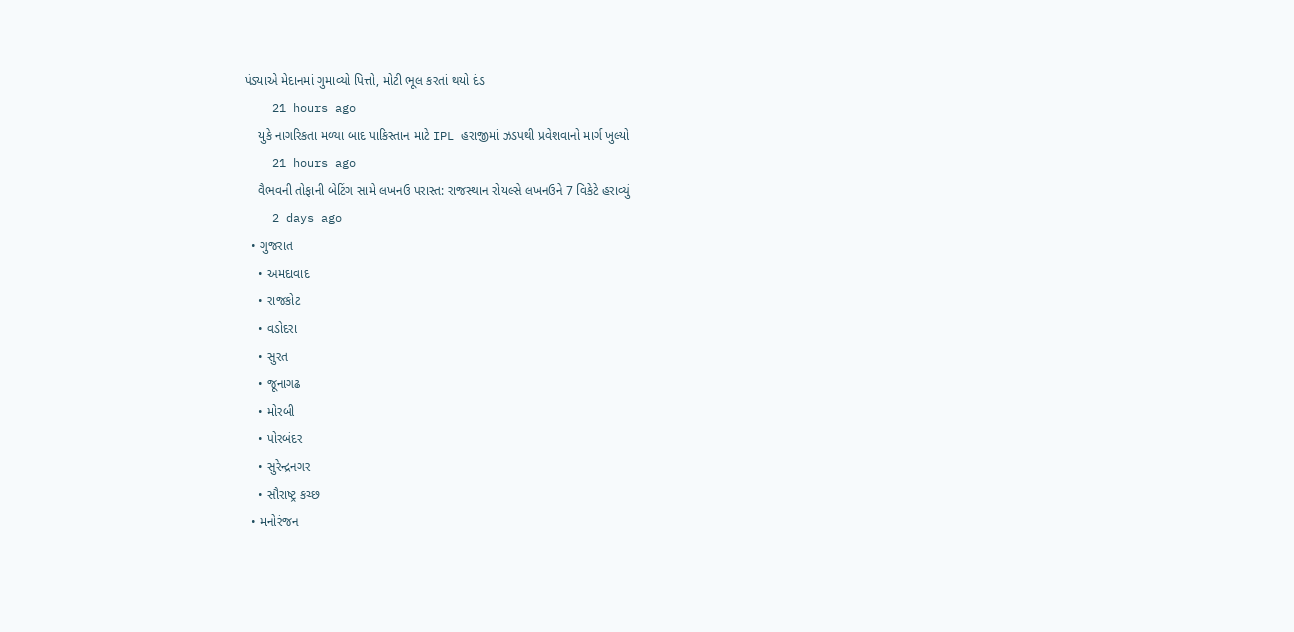પંડ્યાએ મેદાનમાં ગુમાવ્યો પિત્તો, મોટી ભૂલ કરતાં થયો દંડ
    21 hours ago
    યુકે નાગરિકતા મળ્યા બાદ પાકિસ્તાન માટે IPL હરાજીમાં ઝડપથી પ્રવેશવાનો માર્ગ ખુલ્યો
    21 hours ago
    વૈભવની તોફાની બેટિંગ સામે લખનઉ પરાસ્ત: રાજસ્થાન રોયલ્સે લખનઉને 7 વિકેટે હરાવ્યું
    2 days ago
  • ગુજરાત
    • અમદાવાદ
    • રાજકોટ
    • વડોદરા
    • સુરત
    • જૂનાગઢ
    • મોરબી
    • પોરબંદર
    • સુરેન્દ્રનગર
    • સૌરાષ્ટ્ર કચ્છ
  • મનોરંજન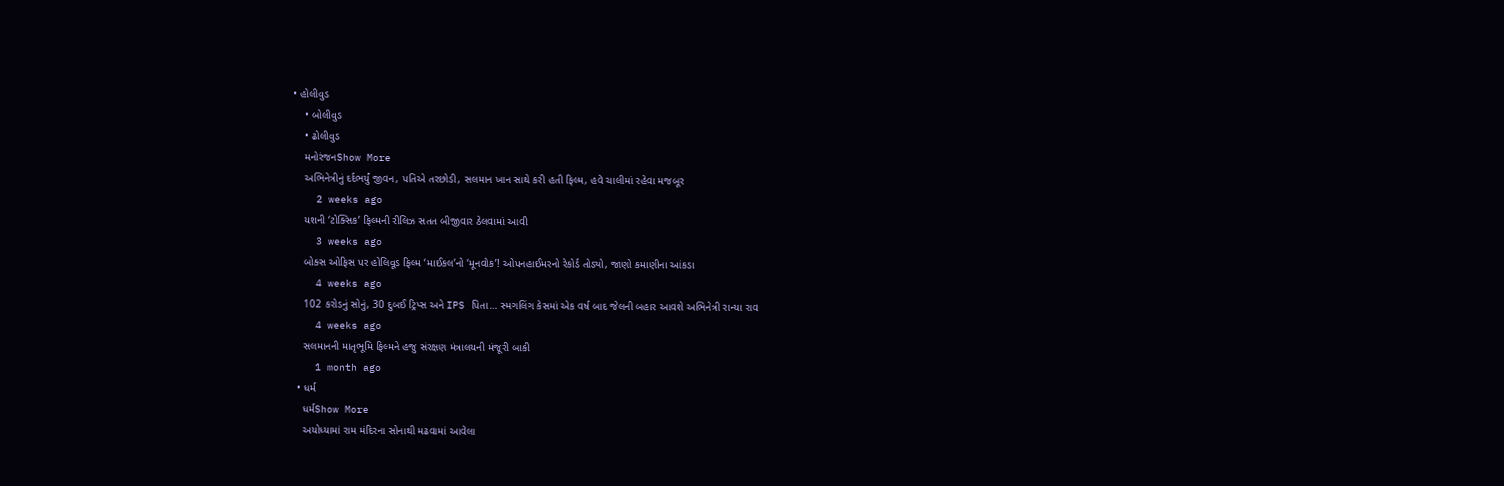• હોલીવુડ
    • બોલીવુડ
    • ઢોલીવુડ
    મનોરંજનShow More
    અભિનેત્રીનું દર્દભર્યું જીવન, પતિએ તરછોડી, સલમાન ખાન સાથે કરી હતી ફિલ્મ, હવે ચાલીમાં રહેવા મજબૂર
    2 weeks ago
    યશની ‘ટોક્સિક’ ફિલ્મની રીલિઝ સતત બીજીવાર ઠેલવામાં આવી
    3 weeks ago
    બોક્સ ઓફિસ પર હોલિવૂડ ફિલ્મ ‘માઈકલ’નો ‘મૂનવોક’! ઓપનહાઈમરનો રેકોર્ડ તોડ્યો, જાણો કમાણીના આંકડા
    4 weeks ago
    102 કરોડનું સોનું, 30 દુબઈ ટ્રિપ્સ અને IPS પિતા… સ્મગલિંગ કેસમાં એક વર્ષ બાદ જેલની બહાર આવશે અભિનેત્રી રાન્યા રાવ
    4 weeks ago
    સલમાનની માતૃભૂમિ ફિલ્મને હજુ સંરક્ષણ મંત્રાલયની મંજૂરી બાકી
    1 month ago
  • ધર્મ
    ધર્મShow More
    અયોધ્યામાં રામ મંદિરના સોનાથી મઢવામાં આવેલા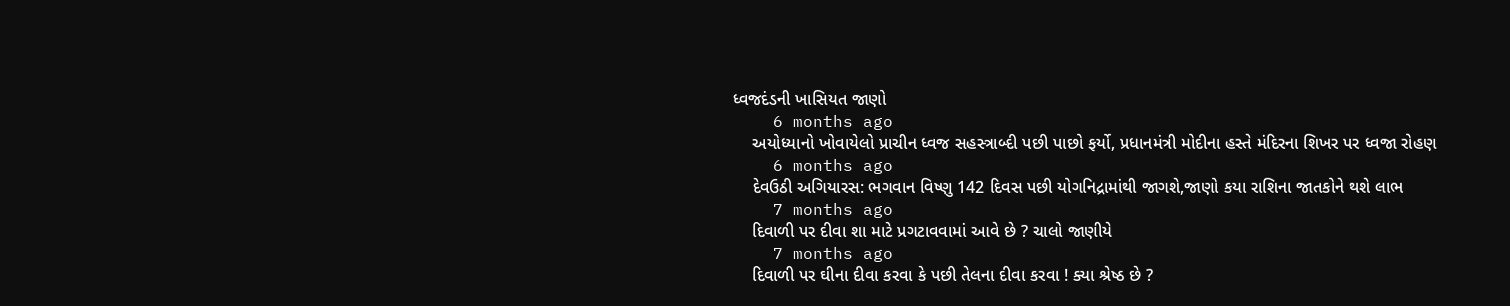ધ્વજદંડની ખાસિયત જાણો
    6 months ago
    અયોધ્યાનો ખોવાયેલો પ્રાચીન ધ્વજ સહસ્ત્રાબ્દી પછી પાછો ફર્યો, પ્રધાનમંત્રી મોદીના હસ્તે મંદિરના શિખર પર ધ્વજા રોહણ
    6 months ago
    દેવઉઠી અગિયારસ: ભગવાન વિષ્ણુ 142 દિવસ પછી યોગનિદ્રામાંથી જાગશે,જાણો કયા રાશિના જાતકોને થશે લાભ
    7 months ago
    દિવાળી પર દીવા શા માટે પ્રગટાવવામાં આવે છે ? ચાલો જાણીયે
    7 months ago
    દિવાળી પર ઘીના દીવા કરવા કે પછી તેલના દીવા કરવા ! ક્યા શ્રેષ્ઠ છે ?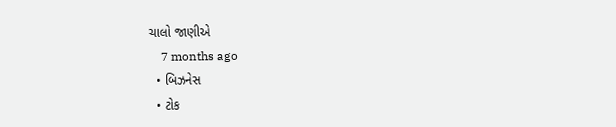ચાલો જાણીએ
    7 months ago
  • બિઝનેસ
  • ટોક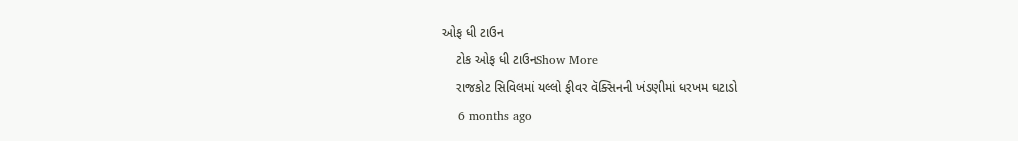ઓફ ધી ટાઉન
    ટોક ઓફ ધી ટાઉનShow More
    રાજકોટ સિવિલમાં યલ્લો ફીવર વૅક્સિનની ખંડણીમાં ધરખમ ઘટાડો
    6 months ago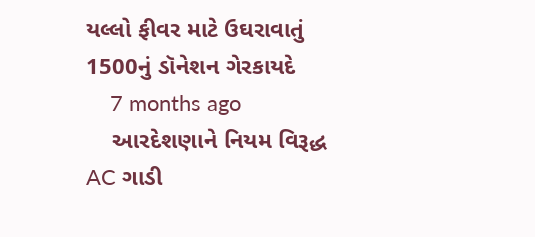યલ્લો ફીવર માટે ઉઘરાવાતું 1500નું ડૉનેશન ગેરકાયદે
    7 months ago
    આરદેશણાને નિયમ વિરૂદ્ધ AC ગાડી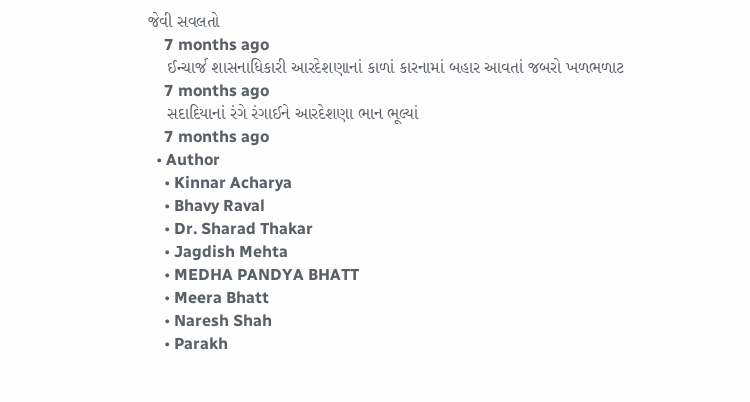જેવી સવલતો
    7 months ago
    ઈન્ચાર્જ શાસનાધિકારી આરદેશણાનાં કાળાં કારનામાં બહાર આવતાં જબરો ખળભળાટ
    7 months ago
    સદાદિયાનાં રંગે રંગાઈને આરદેશણા ભાન ભૂલ્યાં
    7 months ago
  • Author
    • Kinnar Acharya
    • Bhavy Raval
    • Dr. Sharad Thakar
    • Jagdish Mehta
    • MEDHA PANDYA BHATT
    • Meera Bhatt
    • Naresh Shah
    • Parakh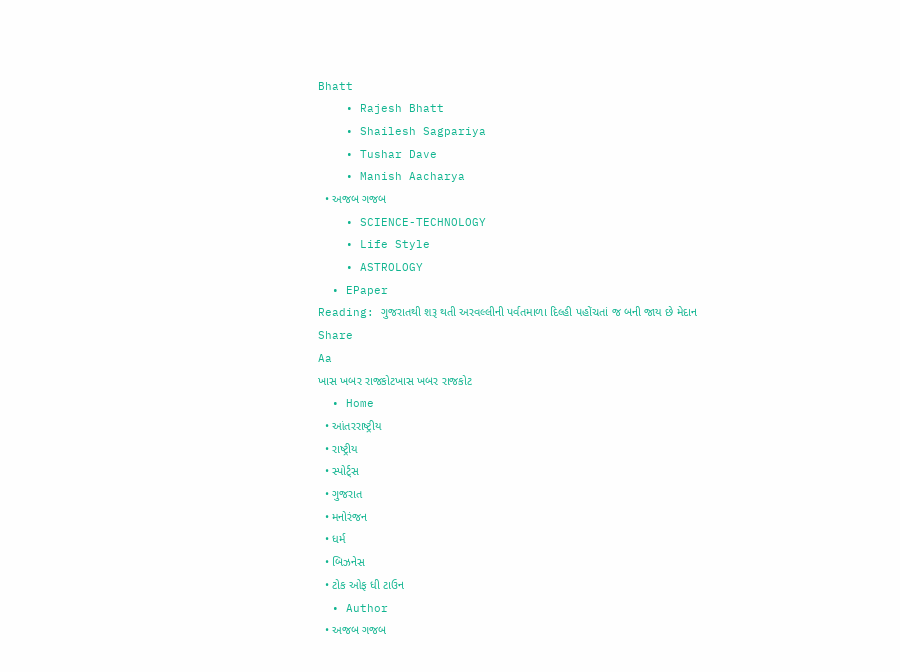Bhatt
    • Rajesh Bhatt
    • Shailesh Sagpariya
    • Tushar Dave
    • Manish Aacharya
  • અજબ ગજબ
    • SCIENCE-TECHNOLOGY
    • Life Style
    • ASTROLOGY
  • EPaper
Reading: ગુજરાતથી શરૂ થતી અરવલ્લીની પર્વતમાળા દિલ્હી પહોંચતાં જ બની જાય છે મેદાન
Share
Aa
ખાસ ખબર રાજકોટખાસ ખબર રાજકોટ
  • Home
  • આંતરરાષ્ટ્રીય
  • રાષ્ટ્રીય
  • સ્પોર્ટ્સ
  • ગુજરાત
  • મનોરંજન
  • ધર્મ
  • બિઝનેસ
  • ટોક ઓફ ધી ટાઉન
  • Author
  • અજબ ગજબ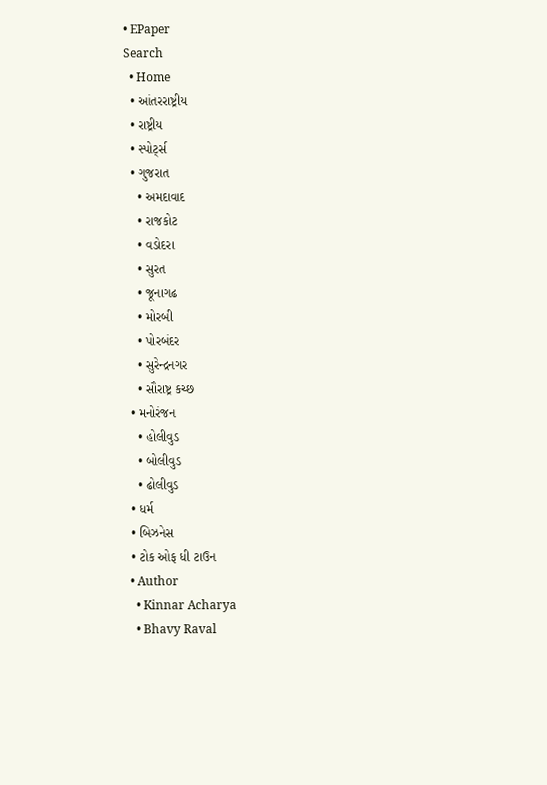• EPaper
Search
  • Home
  • આંતરરાષ્ટ્રીય
  • રાષ્ટ્રીય
  • સ્પોર્ટ્સ
  • ગુજરાત
    • અમદાવાદ
    • રાજકોટ
    • વડોદરા
    • સુરત
    • જૂનાગઢ
    • મોરબી
    • પોરબંદર
    • સુરેન્દ્રનગર
    • સૌરાષ્ટ્ર કચ્છ
  • મનોરંજન
    • હોલીવુડ
    • બોલીવુડ
    • ઢોલીવુડ
  • ધર્મ
  • બિઝનેસ
  • ટોક ઓફ ધી ટાઉન
  • Author
    • Kinnar Acharya
    • Bhavy Raval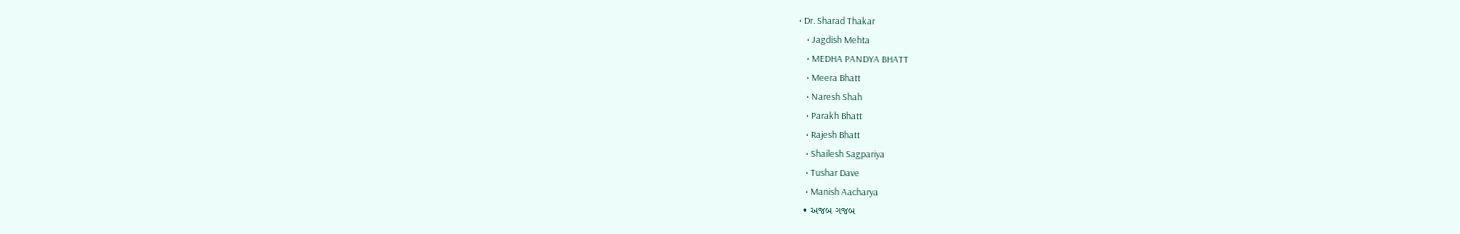• Dr. Sharad Thakar
    • Jagdish Mehta
    • MEDHA PANDYA BHATT
    • Meera Bhatt
    • Naresh Shah
    • Parakh Bhatt
    • Rajesh Bhatt
    • Shailesh Sagpariya
    • Tushar Dave
    • Manish Aacharya
  • અજબ ગજબ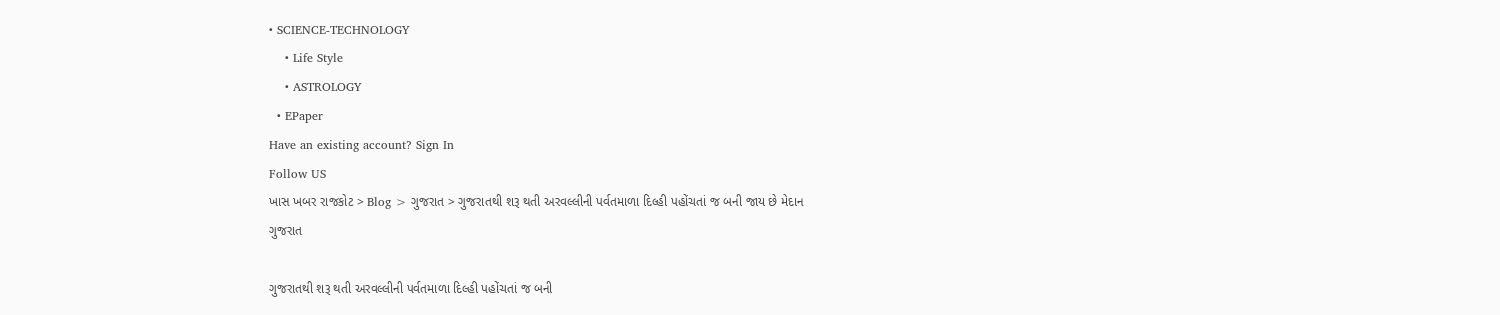• SCIENCE-TECHNOLOGY
    • Life Style
    • ASTROLOGY
  • EPaper
Have an existing account? Sign In
Follow US
ખાસ ખબર રાજકોટ > Blog > ગુજરાત > ગુજરાતથી શરૂ થતી અરવલ્લીની પર્વતમાળા દિલ્હી પહોંચતાં જ બની જાય છે મેદાન
ગુજરાત

ગુજરાતથી શરૂ થતી અરવલ્લીની પર્વતમાળા દિલ્હી પહોંચતાં જ બની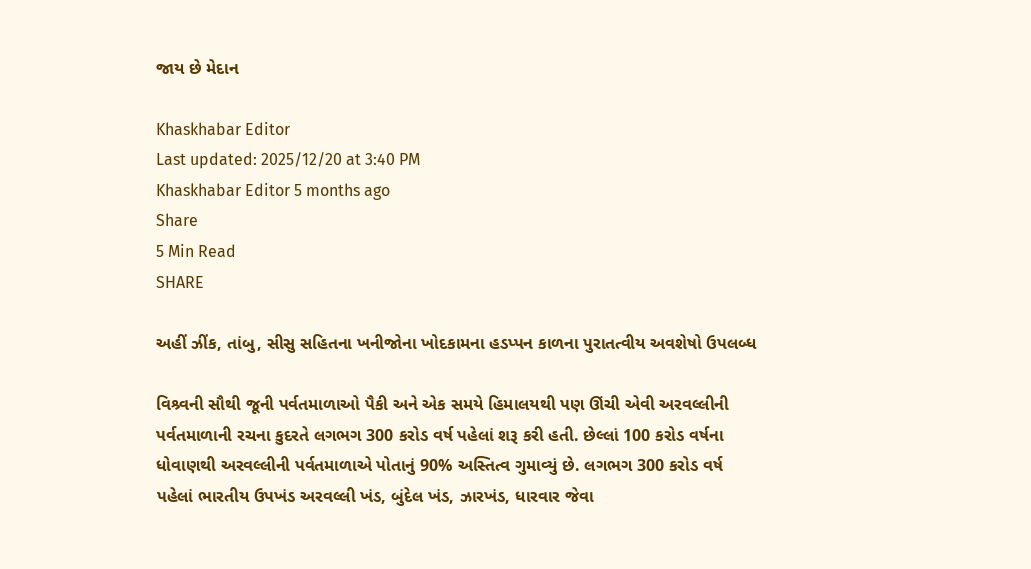જાય છે મેદાન

Khaskhabar Editor
Last updated: 2025/12/20 at 3:40 PM
Khaskhabar Editor 5 months ago
Share
5 Min Read
SHARE

અહીં ઝીંક, તાંબુ, સીસુ સહિતના ખનીજોના ખોદકામના હડપ્પન કાળના પુરાતત્વીય અવશેષો ઉપલબ્ધ

વિશ્ર્વની સૌથી જૂની પર્વતમાળાઓ પૈકી અને એક સમયે હિમાલયથી પણ ઊંચી એવી અરવલ્લીની પર્વતમાળાની રચના કુદરતે લગભગ 300 કરોડ વર્ષ પહેલાં શરૂ કરી હતી. છેલ્લાં 100 કરોડ વર્ષના ધોવાણથી અરવલ્લીની પર્વતમાળાએ પોતાનું 90% અસ્તિત્વ ગુમાવ્યું છે. લગભગ 300 કરોડ વર્ષ પહેલાં ભારતીય ઉપખંડ અરવલ્લી ખંડ, બુંદેલ ખંડ, ઝારખંડ, ધારવાર જેવા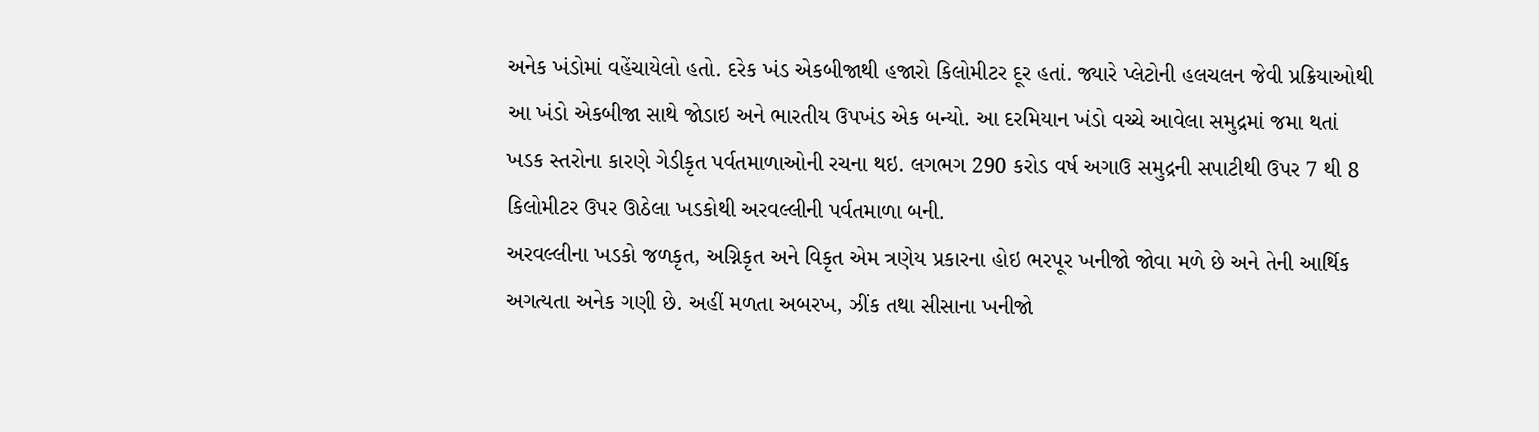અનેક ખંડોમાં વહેંચાયેલો હતો. દરેક ખંડ એકબીજાથી હજારો કિલોમીટર દૂર હતાં. જ્યારે પ્લેટોની હલચલન જેવી પ્રક્રિયાઓથી આ ખંડો એકબીજા સાથે જોડાઇ અને ભારતીય ઉપખંડ એક બન્યો. આ દરમિયાન ખંડો વચ્ચે આવેલા સમુદ્રમાં જમા થતાં ખડક સ્તરોના કારણે ગેડીકૃત પર્વતમાળાઓની રચના થઇ. લગભગ 290 કરોડ વર્ષ અગાઉ સમુદ્રની સપાટીથી ઉપર 7 થી 8 કિલોમીટર ઉપર ઊઠેલા ખડકોથી અરવલ્લીની પર્વતમાળા બની.
અરવલ્લીના ખડકો જળકૃત, અગ્નિકૃત અને વિકૃત એમ ત્રણેય પ્રકારના હોઇ ભરપૂર ખનીજો જોવા મળે છે અને તેની આર્થિક અગત્યતા અનેક ગણી છે. અહીં મળતા અબરખ, ઝીંક તથા સીસાના ખનીજો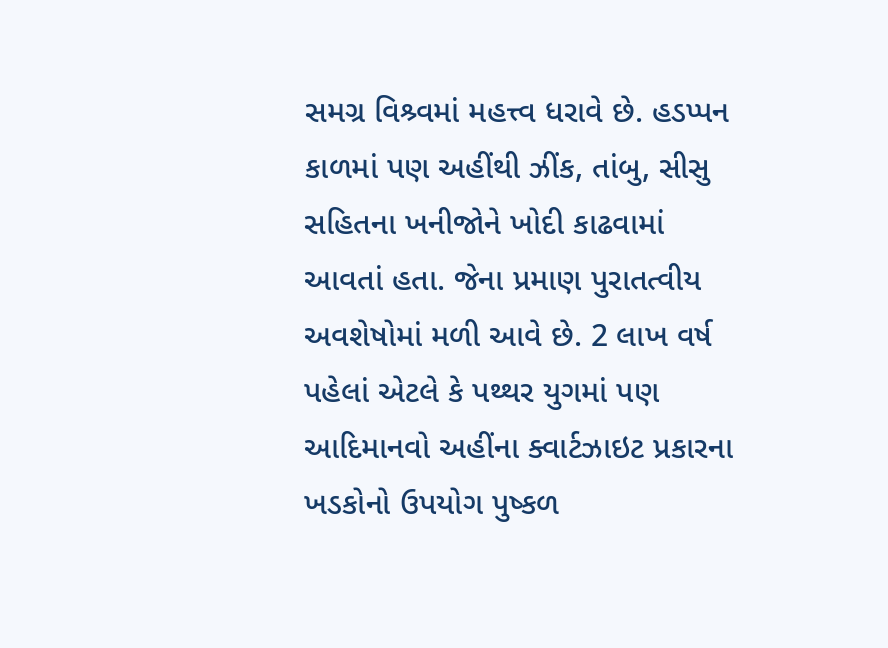સમગ્ર વિશ્ર્વમાં મહત્ત્વ ધરાવે છે. હડપ્પન કાળમાં પણ અહીંથી ઝીંક, તાંબુ, સીસુ સહિતના ખનીજોને ખોદી કાઢવામાં આવતાં હતા. જેના પ્રમાણ પુરાતત્વીય અવશેષોમાં મળી આવે છે. 2 લાખ વર્ષ પહેલાં એટલે કે પથ્થર યુગમાં પણ આદિમાનવો અહીંના ક્વાર્ટઝાઇટ પ્રકારના ખડકોનો ઉપયોગ પુષ્કળ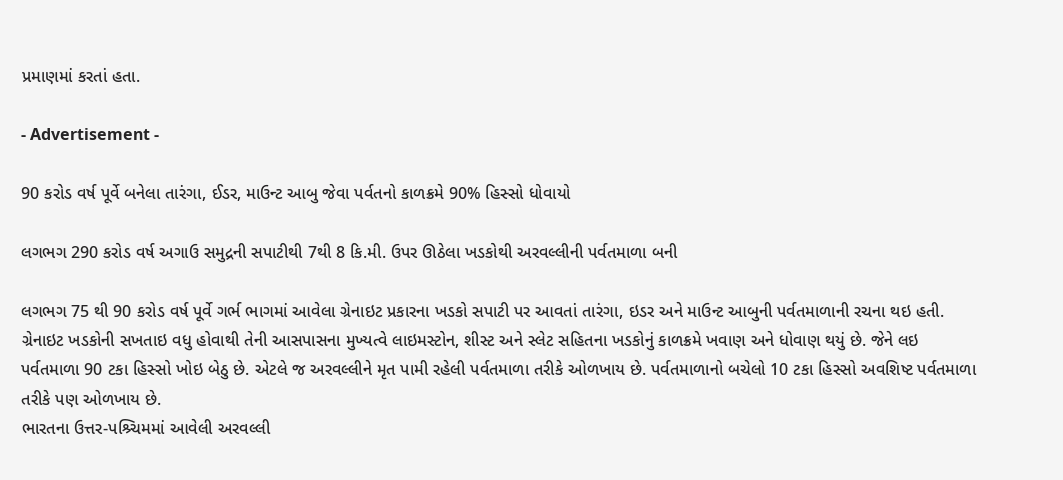પ્રમાણમાં કરતાં હતા.

- Advertisement -

90 કરોડ વર્ષ પૂર્વે બનેલા તારંગા, ઈડર, માઉન્ટ આબુ જેવા પર્વતનો કાળક્રમે 90% હિસ્સો ધોવાયો

લગભગ 290 કરોડ વર્ષ અગાઉ સમુદ્રની સપાટીથી 7થી 8 કિ.મી. ઉપર ઊઠેલા ખડકોથી અરવલ્લીની પર્વતમાળા બની

લગભગ 75 થી 90 કરોડ વર્ષ પૂર્વે ગર્ભ ભાગમાં આવેલા ગ્રેનાઇટ પ્રકારના ખડકો સપાટી પર આવતાં તારંગા, ઇડર અને માઉન્ટ આબુની પર્વતમાળાની રચના થઇ હતી. ગ્રેનાઇટ ખડકોની સખતાઇ વધુ હોવાથી તેની આસપાસના મુખ્યત્વે લાઇમસ્ટોન, શીસ્ટ અને સ્લેટ સહિતના ખડકોનું કાળક્રમે ખવાણ અને ધોવાણ થયું છે. જેને લઇ પર્વતમાળા 90 ટકા હિસ્સો ખોઇ બેઠુ છે. એટલે જ અરવલ્લીને મૃત પામી રહેલી પર્વતમાળા તરીકે ઓળખાય છે. પર્વતમાળાનો બચેલો 10 ટકા હિસ્સો અવશિષ્ટ પર્વતમાળા તરીકે પણ ઓળખાય છે.
ભારતના ઉત્તર-પશ્ર્ચિમમાં આવેલી અરવલ્લી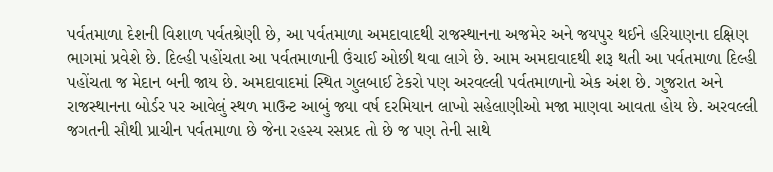પર્વતમાળા દેશની વિશાળ પર્વતશ્રેણી છે, આ પર્વતમાળા અમદાવાદથી રાજસ્થાનના અજમેર અને જયપુર થઈને હરિયાણના દક્ષિણ ભાગમાં પ્રવેશે છે. દિલ્હી પહોંચતા આ પર્વતમાળાની ઉંચાઈ ઓછી થવા લાગે છે. આમ અમદાવાદથી શરૂ થતી આ પર્વતમાળા દિલ્હી પહોંચતા જ મેદાન બની જાય છે. અમદાવાદમાં સ્થિત ગુલબાઈ ટેકરો પણ અરવલ્લી પર્વતમાળાનો એક અંશ છે. ગુજરાત અને રાજસ્થાનના બોર્ડર પર આવેલું સ્થળ માઉન્ટ આબું જ્યા વર્ષ દરમિયાન લાખો સહેલાણીઓ મજા માણવા આવતા હોય છે. અરવલ્લી જગતની સૌથી પ્રાચીન પર્વતમાળા છે જેના રહસ્ય રસપ્રદ તો છે જ પણ તેની સાથે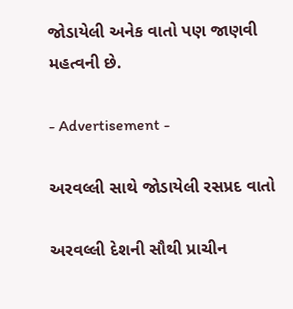જોડાયેલી અનેક વાતો પણ જાણવી મહત્વની છે.

- Advertisement -

અરવલ્લી સાથે જોડાયેલી રસપ્રદ વાતો

અરવલ્લી દેશની સૌથી પ્રાચીન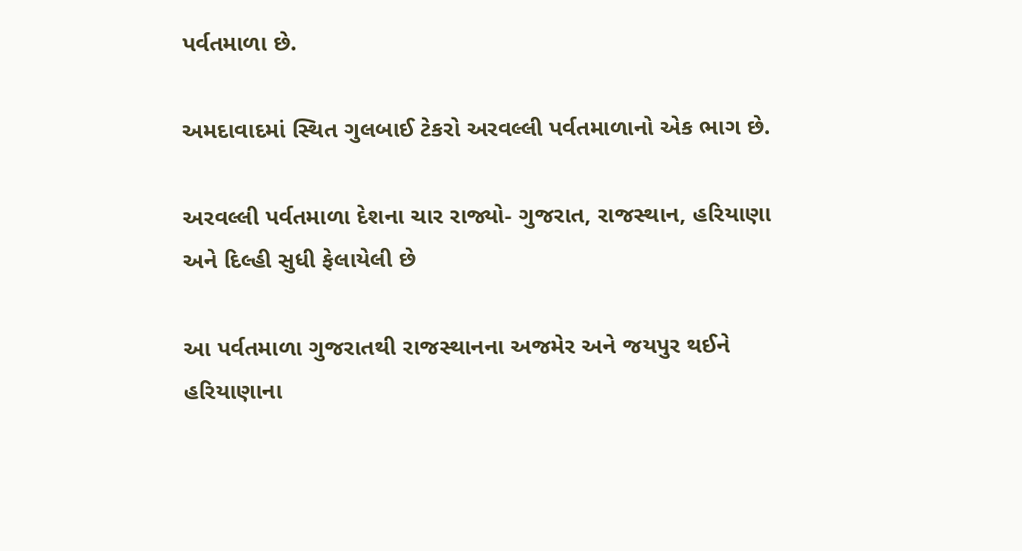પર્વતમાળા છે.

અમદાવાદમાં સ્થિત ગુલબાઈ ટેકરો અરવલ્લી પર્વતમાળાનો એક ભાગ છે.

અરવલ્લી પર્વતમાળા દેશના ચાર રાજ્યો- ગુજરાત, રાજસ્થાન, હરિયાણા અને દિલ્હી સુધી ફેલાયેલી છે

આ પર્વતમાળા ગુજરાતથી રાજસ્થાનના અજમેર અને જયપુર થઈને હરિયાણાના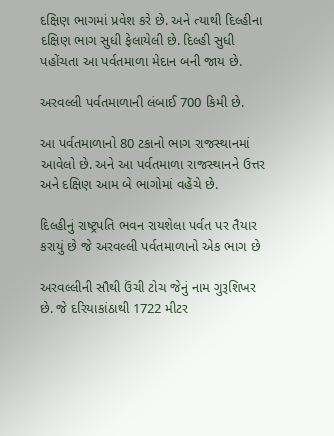દક્ષિણ ભાગમાં પ્રવેશ કરે છે. અને ત્યાથી દિલ્હીના દક્ષિણ ભાગ સુધી ફેલાયેલી છે. દિલ્હી સુધી પહોંચતા આ પર્વતમાળા મેદાન બની જાય છે.

અરવલ્લી પર્વતમાળાની લંબાઈ 700 કિમી છે.

આ પર્વતમાળાનો 80 ટકાનો ભાગ રાજસ્થાનમાં આવેલો છે. અને આ પર્વતમાળા રાજસ્થાનને ઉત્તર અને દક્ષિણ આમ બે ભાગોમાં વહેંચે છે.

દિલ્હીનું રાષ્ટ્રપતિ ભવન રાયશેલા પર્વત પર તૈયાર કરાયું છે જે અરવલ્લી પર્વતમાળાનો એક ભાગ છે

અરવલ્લીની સૌથી ઉંચી ટોચ જેનું નામ ગુરૂશિખર છે. જે દરિયાકાંઠાથી 1722 મીટર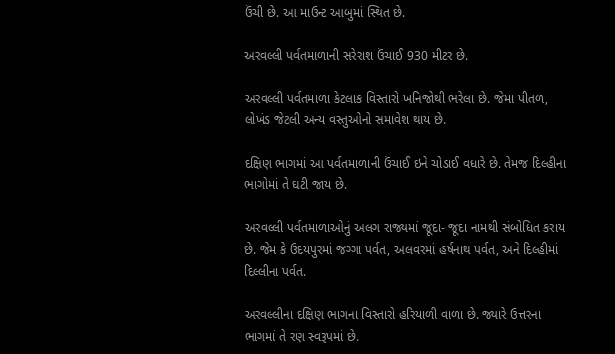ઉંચી છે. આ માઉન્ટ આબુમાં સ્થિત છે.

અરવલ્લી પર્વતમાળાની સરેરાશ ઉંચાઈ 930 મીટર છે.

અરવલ્લી પર્વતમાળા કેટલાક વિસ્તારો ખનિજોથી ભરેલા છે. જેમા પીતળ, લોખંડ જેટલી અન્ય વસ્તુઓનો સમાવેશ થાય છે.

દક્ષિણ ભાગમાં આ પર્વતમાળાની ઉંચાઈ ઇને ચોડાઈ વધારે છે. તેમજ દિલ્હીના ભાગોમાં તે ઘટી જાય છે.

અરવલ્લી પર્વતમાળાઓનું અલગ રાજ્યમાં જૂદા- જૂદા નામથી સંબોધિત કરાય છે. જેમ કે ઉદયપુરમાં જગ્ગા પર્વત, અલવરમાં હર્ષનાથ પર્વત, અને દિલ્હીમાં દિલ્લીના પર્વત.

અરવલ્લીના દક્ષિણ ભાગના વિસ્તારો હરિયાળી વાળા છે. જ્યારે ઉત્તરના ભાગમાં તે રણ સ્વરૂપમાં છે.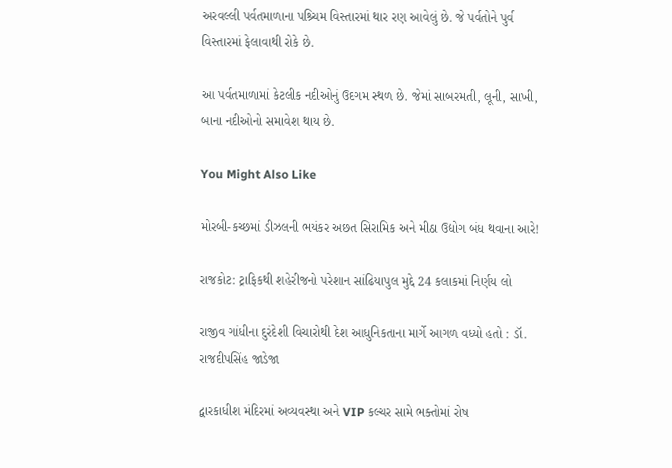અરવલ્લી પર્વતમાળાના પશ્ર્ચિમ વિસ્તારમાં થાર રણ આવેલું છે. જે પર્વતોને પુર્વ વિસ્તારમાં ફેલાવાથી રોકે છે.

આ પર્વતમાળામાં કેટલીક નદીઓનું ઉદગમ સ્થળ છે. જેમાં સાબરમતી, લૂની, સાખી, બાના નદીઓનો સમાવેશ થાય છે.

You Might Also Like

મોરબી-કચ્છમાં ડીઝલની ભયંકર અછત સિરામિક અને મીઠા ઉદ્યોગ બંધ થવાના આરે!

રાજકોટ: ટ્રાફિકથી શહેરીજનો પરેશાન સાંઢિયાપુલ મુદ્દે 24 કલાકમાં નિર્ણય લો

રાજીવ ગાંધીના દુરંદેશી વિચારોથી દેશ આધુનિકતાના માર્ગે આગળ વધ્યો હતો : ડૉ. રાજદીપસિંહ જાડેજા

દ્વારકાધીશ મંદિરમાં અવ્યવસ્થા અને VIP કલ્ચર સામે ભક્તોમાં રોષ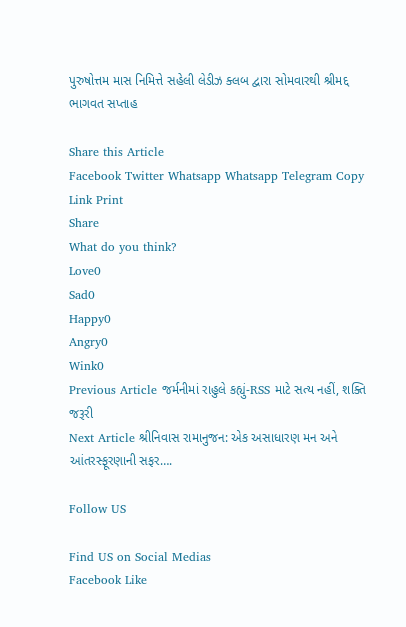પુરુષોત્તમ માસ નિમિત્તે સહેલી લેડીઝ ક્લબ દ્વારા સોમવારથી શ્રીમદ્દ ભાગવત સપ્તાહ

Share this Article
Facebook Twitter Whatsapp Whatsapp Telegram Copy Link Print
Share
What do you think?
Love0
Sad0
Happy0
Angry0
Wink0
Previous Article જર્મનીમાં રાહુલે કહ્યું-RSS માટે સત્ય નહીં, શક્તિ જરૂરી
Next Article શ્રીનિવાસ રામાનુજન: એક અસાધારણ મન અને આંતરસ્ફૂરણાની સફર….

Follow US

Find US on Social Medias
Facebook Like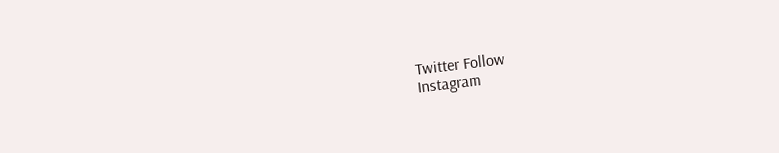Twitter Follow
Instagram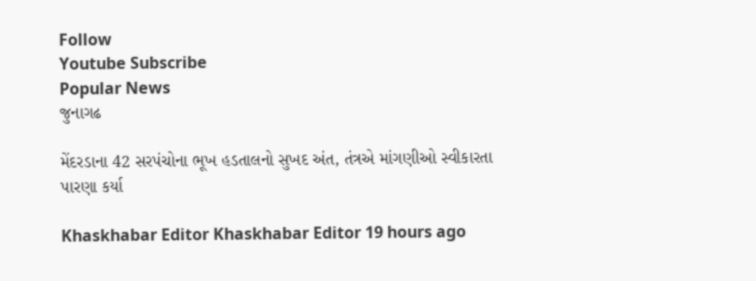Follow
Youtube Subscribe
Popular News
જુનાગઢ

મેંદરડાના 42 સરપંચોના ભૂખ હડતાલનો સુખદ અંત, તંત્રએ માંગણીઓ સ્વીકારતા પારણા કર્યા

Khaskhabar Editor Khaskhabar Editor 19 hours ago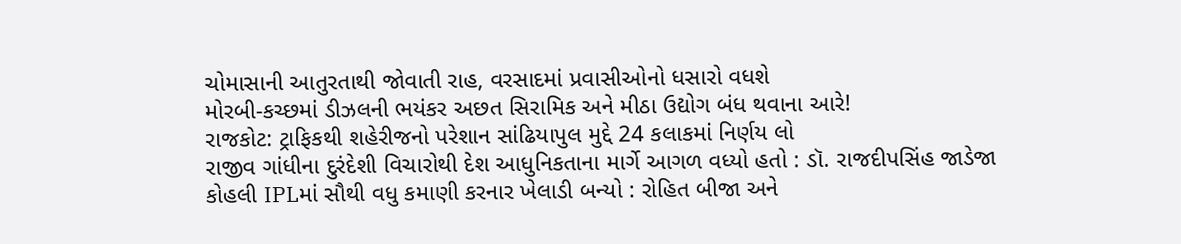ચોમાસાની આતુરતાથી જોવાતી રાહ, વરસાદમાં પ્રવાસીઓનો ધસારો વધશે
મોરબી-કચ્છમાં ડીઝલની ભયંકર અછત સિરામિક અને મીઠા ઉદ્યોગ બંધ થવાના આરે!
રાજકોટ: ટ્રાફિકથી શહેરીજનો પરેશાન સાંઢિયાપુલ મુદ્દે 24 કલાકમાં નિર્ણય લો
રાજીવ ગાંધીના દુરંદેશી વિચારોથી દેશ આધુનિકતાના માર્ગે આગળ વધ્યો હતો : ડૉ. રાજદીપસિંહ જાડેજા
કોહલી IPLમાં સૌથી વધુ કમાણી કરનાર ખેલાડી બન્યો : રોહિત બીજા અને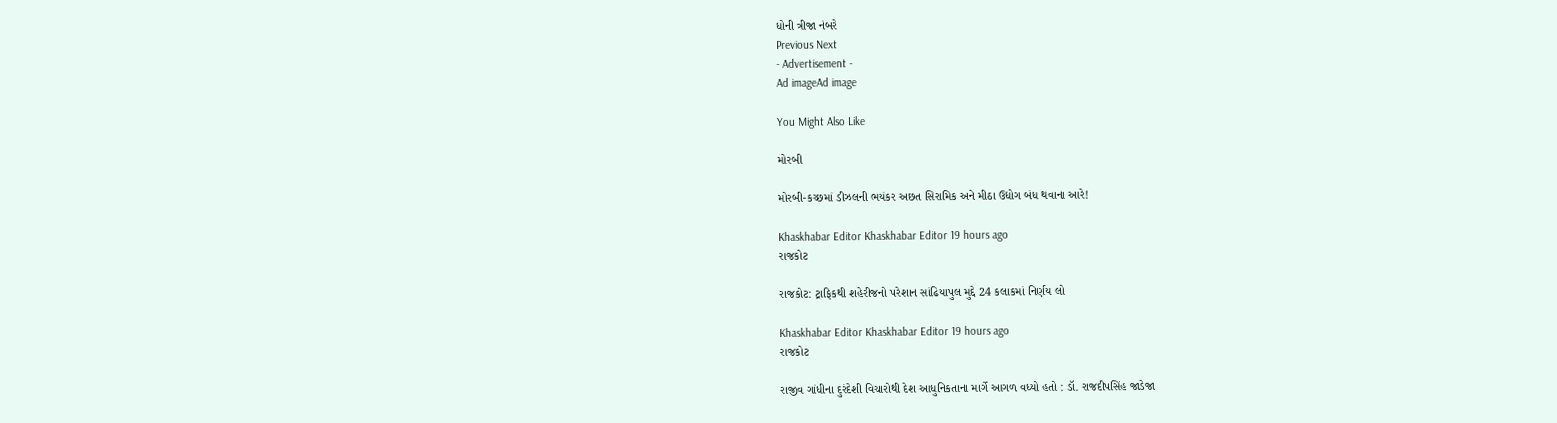ધોની ત્રીજા નંબરે
Previous Next
- Advertisement -
Ad imageAd image

You Might Also Like

મોરબી

મોરબી-કચ્છમાં ડીઝલની ભયંકર અછત સિરામિક અને મીઠા ઉદ્યોગ બંધ થવાના આરે!

Khaskhabar Editor Khaskhabar Editor 19 hours ago
રાજકોટ

રાજકોટ: ટ્રાફિકથી શહેરીજનો પરેશાન સાંઢિયાપુલ મુદ્દે 24 કલાકમાં નિર્ણય લો

Khaskhabar Editor Khaskhabar Editor 19 hours ago
રાજકોટ

રાજીવ ગાંધીના દુરંદેશી વિચારોથી દેશ આધુનિકતાના માર્ગે આગળ વધ્યો હતો : ડૉ. રાજદીપસિંહ જાડેજા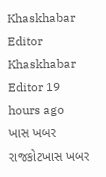Khaskhabar Editor Khaskhabar Editor 19 hours ago
ખાસ ખબર રાજકોટખાસ ખબર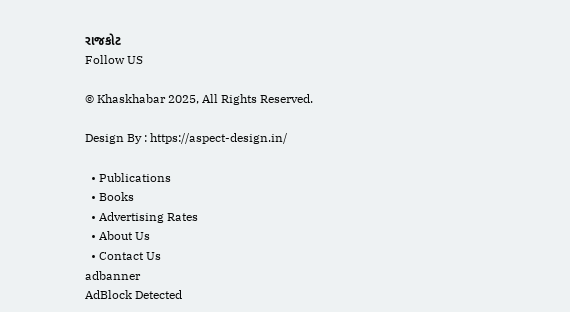રાજકોટ
Follow US

© Khaskhabar 2025, All Rights Reserved.

Design By : https://aspect-design.in/

  • Publications
  • Books
  • Advertising Rates
  • About Us
  • Contact Us
adbanner
AdBlock Detected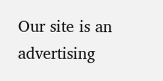Our site is an advertising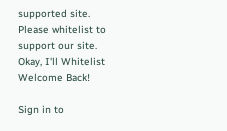supported site. Please whitelist to support our site.
Okay, I'll Whitelist
Welcome Back!

Sign in to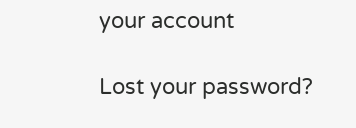your account

Lost your password?